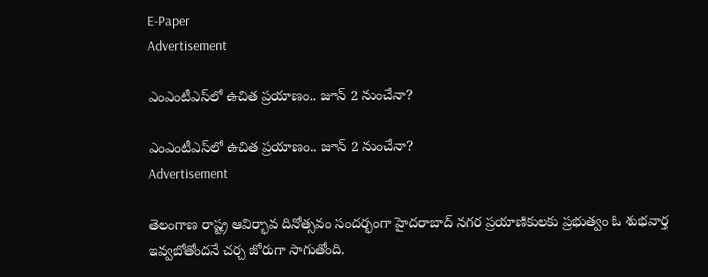E-Paper
Advertisement

ఎంఎంటీఎస్‌లో ఉచిత ప్రయాణం.. జూన్ 2 నుంచేనా?

ఎంఎంటీఎస్‌లో ఉచిత ప్రయాణం.. జూన్ 2 నుంచేనా?
Advertisement

తెలంగాణ రాష్ట్ర ఆవిర్భావ దినోత్సవం సందర్భంగా హైదరాబాద్ నగర ప్రయాణికులకు ప్రభుత్వం ఓ శుభవార్త ఇవ్వబోతోందనే చర్చ జోరుగా సాగుతోంది.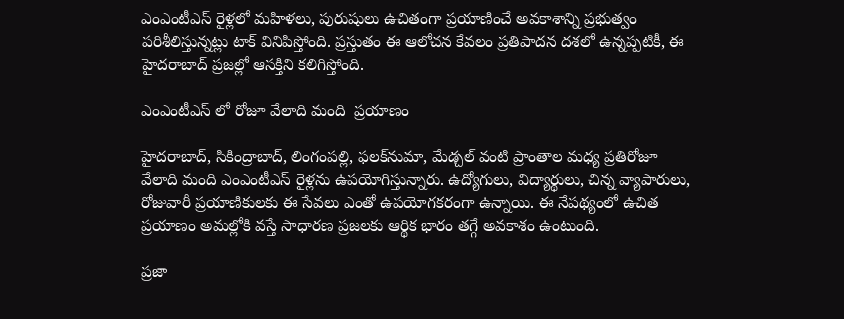ఎంఎంటీఎస్ రైళ్లలో మహిళలు, పురుషులు ఉచితంగా ప్రయాణించే అవకాశాన్ని ప్రభుత్వం పరిశీలిస్తున్నట్లు టాక్ వినిపిస్తోంది. ప్రస్తుతం ఈ ఆలోచన కేవలం ప్రతిపాదన దశలో ఉన్నప్పటికీ, ఈ హైదరాబాద్ ప్రజల్లో ఆసక్తిని కలిగిస్తోంది.

ఎంఎంటీఎస్ లో రోజూ వేలాది మంది  ప్రయాణం

హైదరాబాద్, సికింద్రాబాద్, లింగంపల్లి, ఫలక్‌నుమా, మేడ్చల్ వంటి ప్రాంతాల మధ్య ప్రతిరోజూ వేలాది మంది ఎంఎంటీఎస్ రైళ్లను ఉపయోగిస్తున్నారు. ఉద్యోగులు, విద్యార్థులు, చిన్న వ్యాపారులు, రోజువారీ ప్రయాణికులకు ఈ సేవలు ఎంతో ఉపయోగకరంగా ఉన్నాయి. ఈ నేపథ్యంలో ఉచిత ప్రయాణం అమల్లోకి వస్తే సాధారణ ప్రజలకు ఆర్థిక భారం తగ్గే అవకాశం ఉంటుంది.

ప్రజా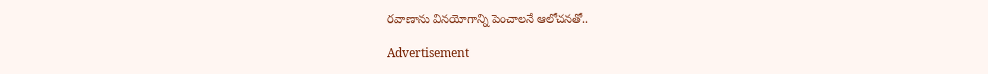రవాణాను వినయోగాన్ని పెంచాలనే ఆలోచనతో..

Advertisement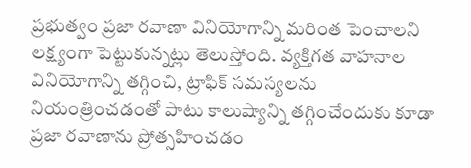ప్రభుత్వం ప్రజా రవాణా వినియోగాన్ని మరింత పెంచాలని లక్ష్యంగా పెట్టుకున్నట్లు తెలుస్తోంది. వ్యక్తిగత వాహనాల వినియోగాన్ని తగ్గించి, ట్రాఫిక్ సమస్యలను నియంత్రించడంతో పాటు కాలుష్యాన్ని తగ్గించేందుకు కూడా ప్రజా రవాణాను ప్రోత్సహించడం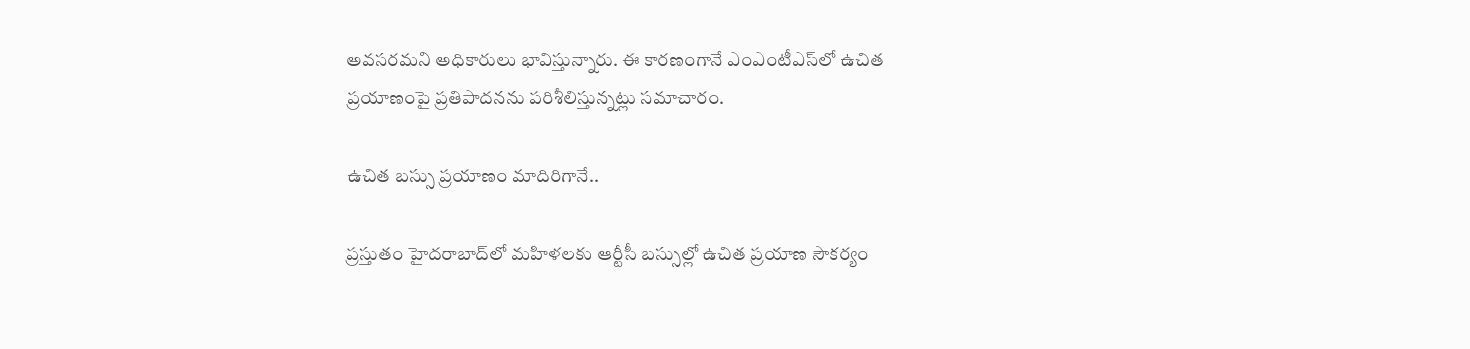అవసరమని అధికారులు భావిస్తున్నారు. ఈ కారణంగానే ఎంఎంటీఎస్‌లో ఉచిత ప్రయాణంపై ప్రతిపాదనను పరిశీలిస్తున్నట్లు సమాచారం.

ఉచిత బస్సు ప్రయాణం మాదిరిగానే..

ప్రస్తుతం హైదరాబాద్‌లో మహిళలకు ఆర్టీసీ బస్సుల్లో ఉచిత ప్రయాణ సౌకర్యం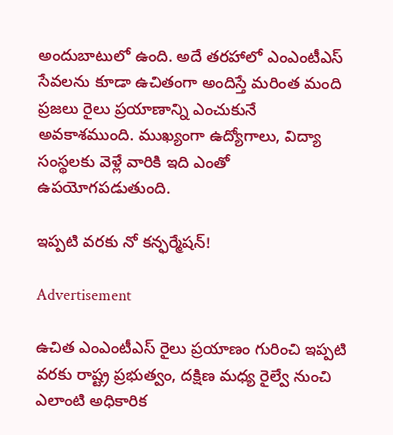అందుబాటులో ఉంది. అదే తరహాలో ఎంఎంటీఎస్ సేవలను కూడా ఉచితంగా అందిస్తే మరింత మంది ప్రజలు రైలు ప్రయాణాన్ని ఎంచుకునే అవకాశముంది. ముఖ్యంగా ఉద్యోగాలు, విద్యా సంస్థలకు వెళ్లే వారికి ఇది ఎంతో ఉపయోగపడుతుంది.

ఇప్పటి వరకు నో కన్ఫర్మేషన్!

Advertisement

ఉచిత ఎంఎంటీఎస్ రైలు ప్రయాణం గురించి ఇప్పటి వరకు రాష్ట్ర ప్రభుత్వం, దక్షిణ మధ్య రైల్వే నుంచి ఎలాంటి అధికారిక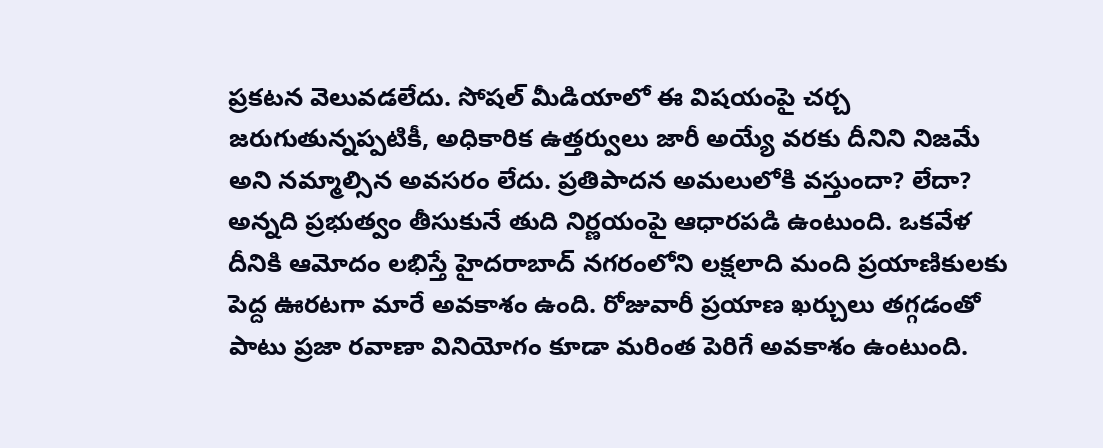ప్రకటన వెలువడలేదు. సోషల్ మీడియాలో ఈ విషయంపై చర్చ జరుగుతున్నప్పటికీ, అధికారిక ఉత్తర్వులు జారీ అయ్యే వరకు దీనిని నిజమే అని నమ్మాల్సిన అవసరం లేదు. ప్రతిపాదన అమలులోకి వస్తుందా? లేదా? అన్నది ప్రభుత్వం తీసుకునే తుది నిర్ణయంపై ఆధారపడి ఉంటుంది. ఒకవేళ దీనికి ఆమోదం లభిస్తే హైదరాబాద్ నగరంలోని లక్షలాది మంది ప్రయాణికులకు పెద్ద ఊరటగా మారే అవకాశం ఉంది. రోజువారీ ప్రయాణ ఖర్చులు తగ్గడంతో పాటు ప్రజా రవాణా వినియోగం కూడా మరింత పెరిగే అవకాశం ఉంటుంది.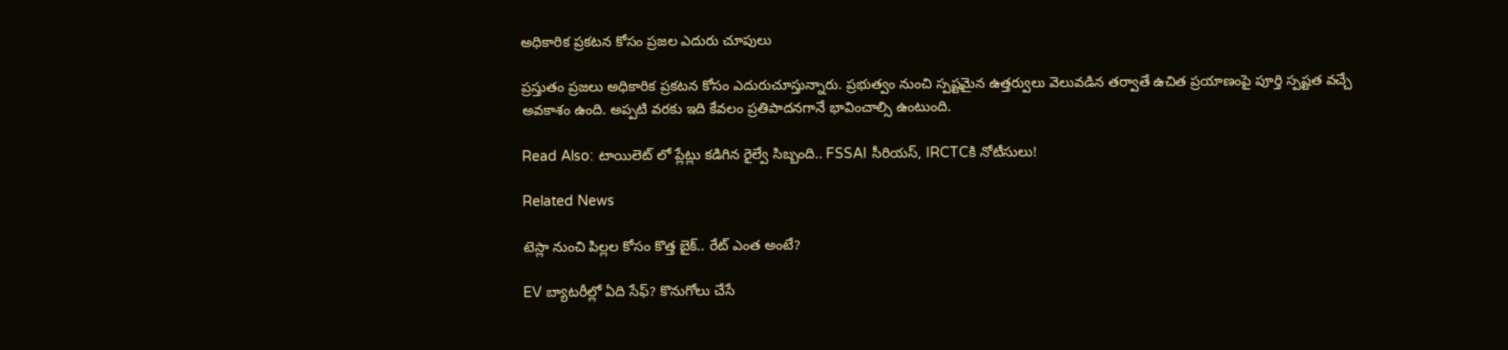అధికారిక ప్రకటన కోసం ప్రజల ఎదురు చూపులు

ప్రస్తుతం ప్రజలు అధికారిక ప్రకటన కోసం ఎదురుచూస్తున్నారు. ప్రభుత్వం నుంచి స్పష్టమైన ఉత్తర్వులు వెలువడిన తర్వాతే ఉచిత ప్రయాణంపై పూర్తి స్పష్టత వచ్చే అవకాశం ఉంది. అప్పటి వరకు ఇది కేవలం ప్రతిపాదనగానే భావించాల్సి ఉంటుంది.

Read Also: టాయిలెట్ లో ప్లేట్లు కడిగిన రైల్వే సిబ్బంది.. FSSAI సీరియస్, IRCTCకి నోటీసులు!

Related News

టెస్లా నుంచి పిల్లల కోసం కొత్త బైక్.. రేట్ ఎంత అంటే?

EV బ్యాటరీల్లో ఏది సేఫ్? కొనుగోలు చేసే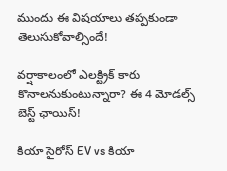ముందు ఈ విషయాలు తప్పకుండా తెలుసుకోవాల్సిందే!

వర్షాకాలంలో ఎలక్ట్రిక్ కారు కొనాలనుకుంటున్నారా? ఈ 4 మోడల్స్ బెస్ట్ ఛాయిస్!

కియా సైరోస్ EV vs కియా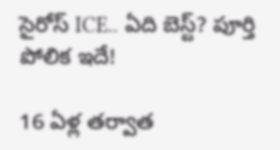సైరోస్ ICE.. ఏది బెస్ట్? పూర్తి పోలిక ఇదే!

16 ఏళ్ల తర్వాత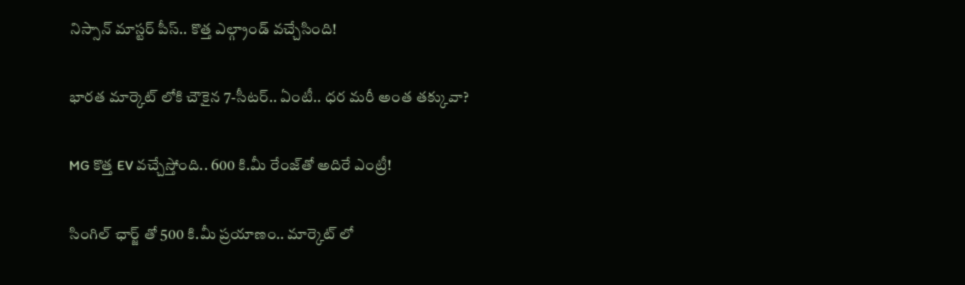నిస్సాన్ మాస్టర్‌ పీస్.. కొత్త ఎల్గ్రాండ్ వచ్చేసింది!

భారత మార్కెట్ లోకి చౌకైన 7-సీటర్‌.. ఏంటీ.. ధర మరీ అంత తక్కువా?

MG కొత్త EV వచ్చేస్తోంది.. 600 కి.మీ రేంజ్‌తో అదిరే ఎంట్రీ!

సింగిల్ ఛార్జ్ తో 500 కి.మీ ప్రయాణం.. మార్కెట్ లో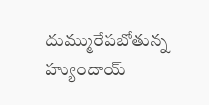దుమ్మురేపబోతున్న హ్యుందాయ్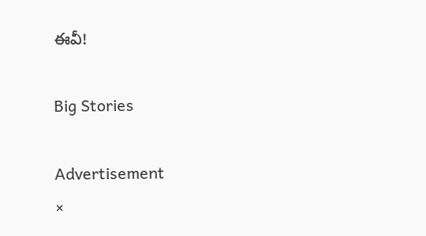ఈవీ!

Big Stories

Advertisement
×